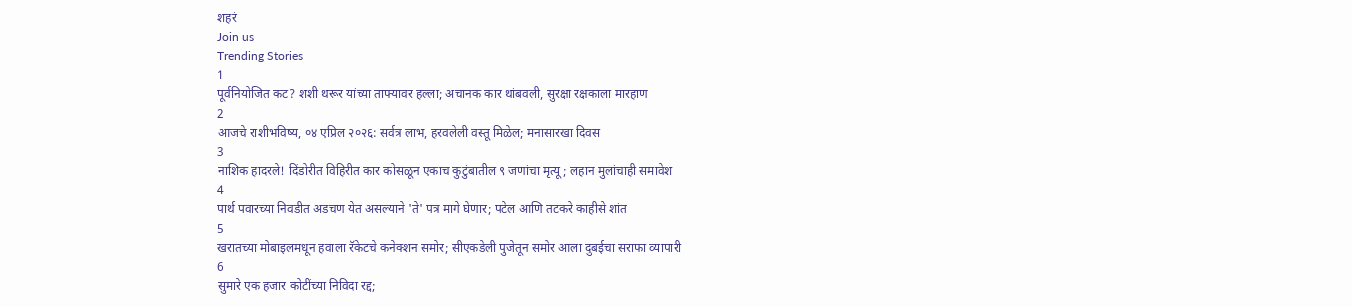शहरं
Join us
Trending Stories
1
पूर्वनियोजित कट? शशी थरूर यांच्या ताफ्यावर हल्ला; अचानक कार थांबवली, सुरक्षा रक्षकाला मारहाण
2
आजचे राशीभविष्य, ०४ एप्रिल २०२६: सर्वत्र लाभ, हरवलेली वस्तू मिळेल; मनासारखा दिवस
3
नाशिक हादरले! दिंडोरीत विहिरीत कार कोसळून एकाच कुटुंबातील ९ जणांचा मृत्यू; लहान मुलांचाही समावेश
4
पार्थ पवारच्या निवडीत अडचण येत असल्याने 'ते' पत्र मागे घेणार; पटेल आणि तटकरे काहीसे शांत
5
खरातच्या मोबाइलमधून हवाला रॅकेटचे कनेक्शन समोर; सीएकडेली पुजेतून समोर आला दुबईचा सराफा व्यापारी
6
सुमारे एक हजार कोटींच्या निविदा रद्द;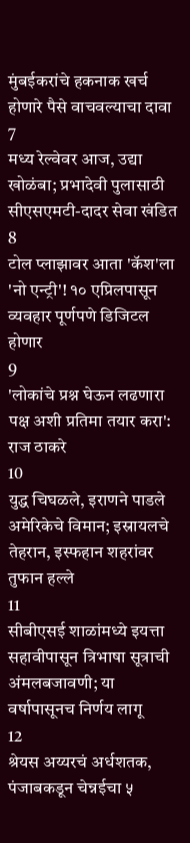मुंबईकरांचे हकनाक खर्च होणारे पैसे वाचवल्याचा दावा
7
मध्य रेल्वेवर आज, उद्या खोळंबा; प्रभादेवी पुलासाठी सीएसएमटी-दादर सेवा खंडित
8
टोल प्लाझावर आता 'कॅश'ला 'नो एन्ट्री'! १० एप्रिलपासून व्यवहार पूर्णपणे डिजिटल होणार
9
'लोकांचे प्रश्न घेऊन लढणारा पक्ष अशी प्रतिमा तयार करा': राज ठाकरे
10
युद्ध चिघळले, इराणने पाडले अमेरिकेचे विमान; इस्रायलचे तेहरान, इस्फहान शहरांवर तुफान हल्ले
11
सीबीएसई शाळांमध्ये इयत्ता सहावीपासून त्रिभाषा सूत्राची अंमलबजावणी; या वर्षापासूनच निर्णय लागू
12
श्रेयस अय्यरचं अर्धशतक, पंजाबकडून चेन्नईचा ५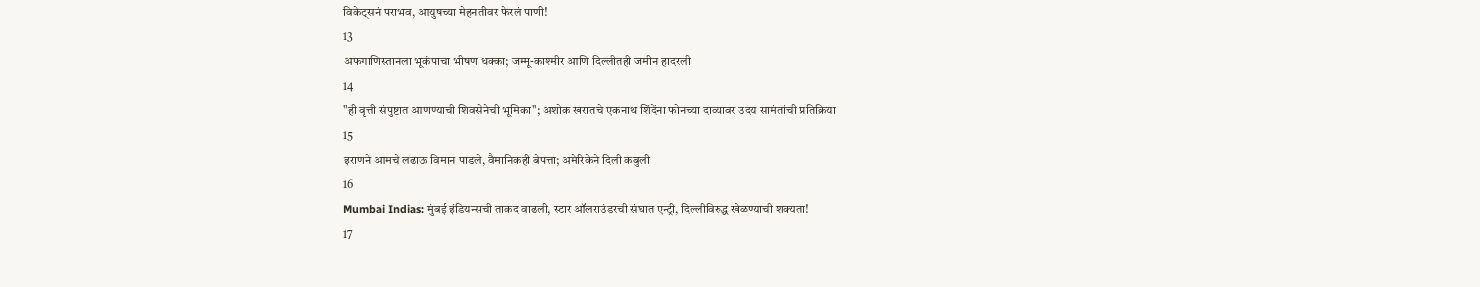विकेट्सनं पराभव, आयुषच्या मेहनतीवर फेरलं पाणी!
13
अफगाणिस्तानला भूकंपाचा भीषण धक्का; जम्मू-काश्मीर आणि दिल्लीतही जमीन हादरली
14
"ही वृत्ती संपुष्टात आणण्याची शिवसेनेची भूमिका"; अशोक खरातचे एकनाथ शिंदेंना फोनच्या दाव्यावर उदय सामंतांची प्रतिक्रिया
15
इराणने आमचे लढाऊ विमान पाडले, वैमानिकही बेपत्ता; अमेरिकेने दिली कबुली
16
Mumbai Indias: मुंबई इंडियन्सची ताकद वाढली, स्टार ऑलराउंडरची संघात एन्ट्री, दिल्लीविरुद्ध खेळण्याची शक्यता!
17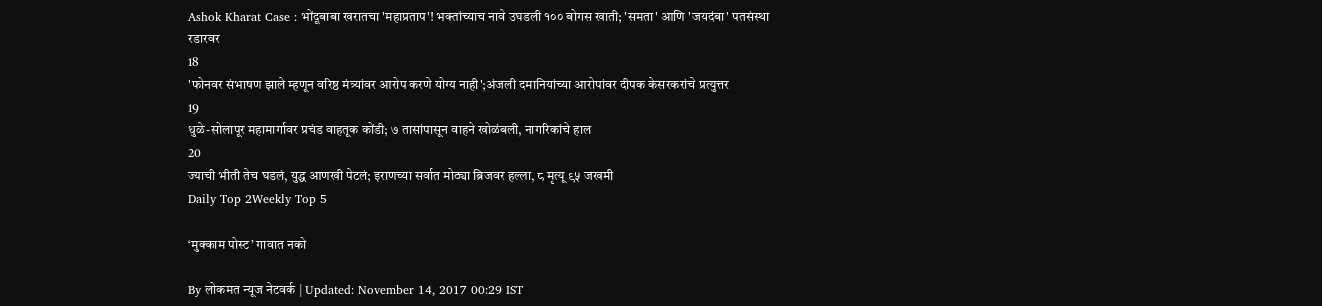Ashok Kharat Case : भोंदूबाबा खरातचा 'महाप्रताप'! भक्तांच्याच नावे उघडली १०० बोगस खाती; 'समता' आणि 'जयदंबा' पतसंस्था रडारवर
18
'फोनवर संभाषण झाले म्हणून वरिष्ठ मंत्र्यांवर आरोप करणे योग्य नाही';अंजली दमानियांच्या आरोपांवर दीपक केसरकरांचे प्रत्युत्तर
19
धुळे-सोलापूर महामार्गावर प्रचंड वाहतूक कोंडी; ७ तासांपासून वाहने खोळंबली, नागरिकांचे हाल
20
ज्याची भीती तेच घडलं, युद्ध आणखी पेटलं; इराणच्या सर्वात मोठ्या ब्रिजवर हल्ला, ८ मृत्यू ९५ जखमी
Daily Top 2Weekly Top 5

‘मुक्काम पोस्ट’ गावात नको

By लोकमत न्यूज नेटवर्क | Updated: November 14, 2017 00:29 IST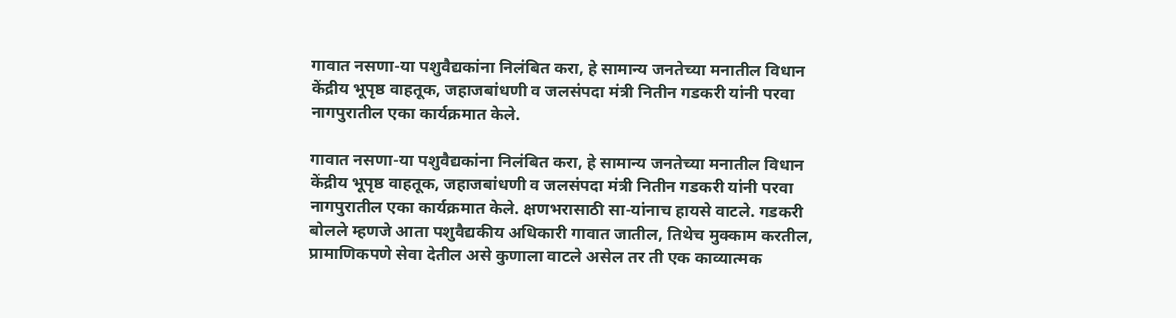गावात नसणा-या पशुवैद्यकांना निलंबित करा, हे सामान्य जनतेच्या मनातील विधान केंद्रीय भूपृष्ठ वाहतूक, जहाजबांधणी व जलसंपदा मंत्री नितीन गडकरी यांनी परवा नागपुरातील एका कार्यक्रमात केले.

गावात नसणा-या पशुवैद्यकांना निलंबित करा, हे सामान्य जनतेच्या मनातील विधान केंद्रीय भूपृष्ठ वाहतूक, जहाजबांधणी व जलसंपदा मंत्री नितीन गडकरी यांनी परवा नागपुरातील एका कार्यक्रमात केले. क्षणभरासाठी सा-यांनाच हायसे वाटले. गडकरी बोलले म्हणजे आता पशुवैद्यकीय अधिकारी गावात जातील, तिथेच मुक्काम करतील, प्रामाणिकपणे सेवा देतील असे कुणाला वाटले असेल तर ती एक काव्यात्मक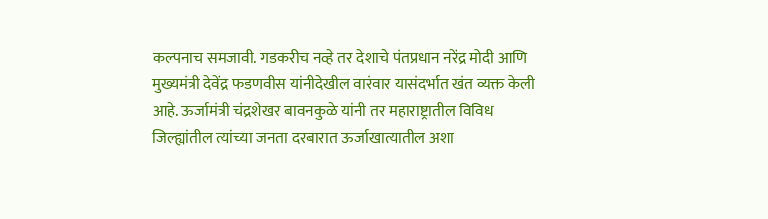कल्पनाच समजावी. गडकरीच नव्हे तर देशाचे पंतप्रधान नरेंद्र मोदी आणि मुख्यमंत्री देवेंद्र फडणवीस यांनीदेखील वारंवार यासंदर्भात खंत व्यक्त केली आहे. ऊर्जामंत्री चंद्रशेखर बावनकुळे यांनी तर महाराष्ट्रातील विविध जिल्ह्यांतील त्यांच्या जनता दरबारात ऊर्जाखात्यातील अशा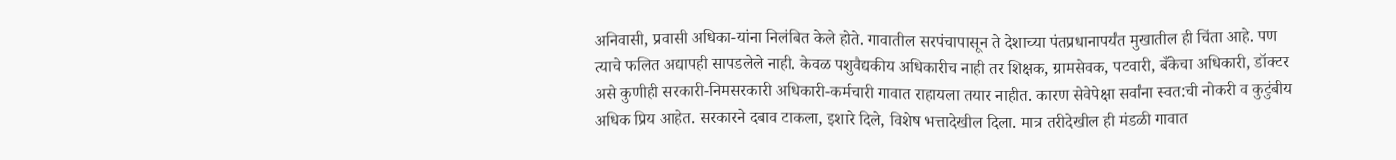अनिवासी, प्रवासी अधिका-यांना निलंबित केले होते. गावातील सरपंचापासून ते देशाच्या पंतप्रधानापर्यंत मुखातील ही चिंता आहे. पण त्याचे फलित अद्यापही सापडलेले नाही. केवळ पशुवैद्यकीय अधिकारीच नाही तर शिक्षक, ग्रामसेवक, पटवारी, बँकेचा अधिकारी, डॉक्टर असे कुणीही सरकारी-निमसरकारी अधिकारी-कर्मचारी गावात राहायला तयार नाहीत. कारण सेवेपेक्षा सर्वांना स्वत:ची नोकरी व कुटुंबीय अधिक प्रिय आहेत. सरकारने दबाव टाकला, इशारे दिले, विशेष भत्तादेखील दिला. मात्र तरीदेखील ही मंडळी गावात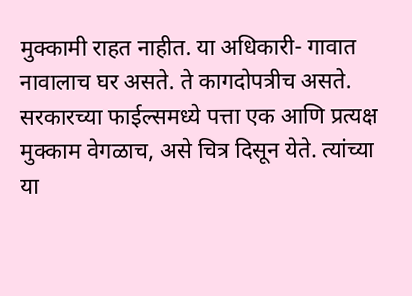मुक्कामी राहत नाहीत. या अधिकारी- गावात नावालाच घर असते. ते कागदोपत्रीच असते. सरकारच्या फाईल्समध्ये पत्ता एक आणि प्रत्यक्ष मुक्काम वेगळाच, असे चित्र दिसून येते. त्यांच्या या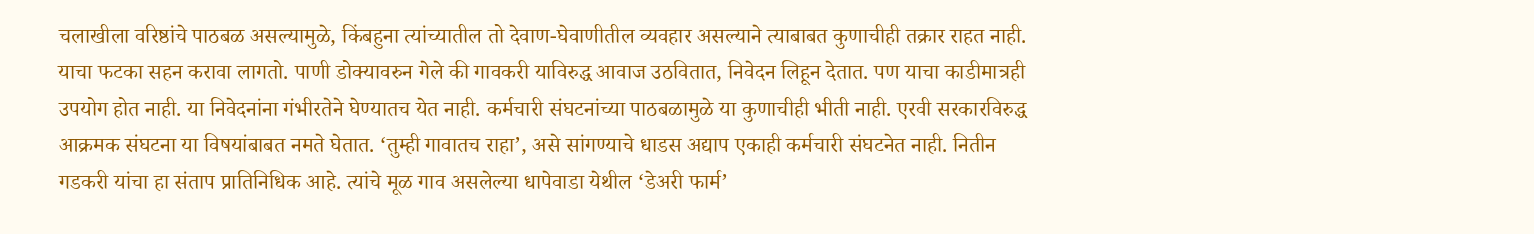चलाखीला वरिष्ठांचे पाठबळ असल्यामुळे, किंबहुना त्यांच्यातील तो देवाण-घेवाणीतील व्यवहार असल्याने त्याबाबत कुणाचीही तक्रार राहत नाही. याचा फटका सहन करावा लागतो. पाणी डोक्यावरुन गेले की गावकरी याविरुद्ध आवाज उठवितात, निवेदन लिहून देतात. पण याचा काडीमात्रही उपयोग होत नाही. या निवेदनांना गंभीरतेने घेण्यातच येत नाही. कर्मचारी संघटनांच्या पाठबळामुळे या कुणाचीही भीती नाही. एरवी सरकारविरुद्ध आक्रमक संघटना या विषयांबाबत नमते घेतात. ‘तुम्ही गावातच राहा’, असे सांगण्याचे धाडस अद्याप एकाही कर्मचारी संघटनेत नाही. नितीन गडकरी यांचा हा संताप प्रातिनिधिक आहे. त्यांचे मूळ गाव असलेल्या धापेवाडा येथील ‘डेअरी फार्म’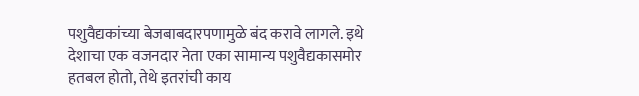पशुवैद्यकांच्या बेजबाबदारपणामुळे बंद करावे लागले. इथे देशाचा एक वजनदार नेता एका सामान्य पशुवैद्यकासमोर हतबल होतो, तेथे इतरांची काय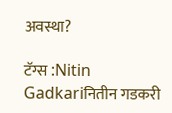अवस्था?

टॅग्स :Nitin Gadkariनितीन गडकरी